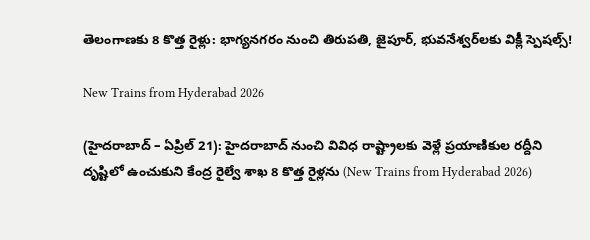తెలంగాణకు 8 కొత్త రైళ్లు: భాగ్యనగరం నుంచి తిరుపతి, జైపూర్, భువనేశ్వర్‌లకు విక్లీ స్పెషల్స్!

New Trains from Hyderabad 2026

(హైదరాబాద్ – ఏప్రిల్ 21): హైదరాబాద్ నుంచి వివిధ రాష్ట్రాలకు వెళ్లే ప్రయాణికుల రద్దీని దృష్టిలో ఉంచుకుని కేంద్ర రైల్వే శాఖ 8 కొత్త రైళ్లను (New Trains from Hyderabad 2026)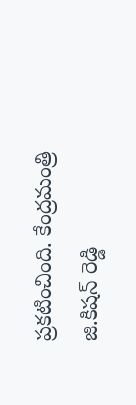ప్రకటించింది. కేంద్రమంత్రి జి.కిషన్ రెడ్డి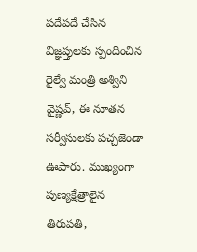పదేపదే చేసిన విజ్ఞప్తులకు స్పందించిన రైల్వే మంత్రి అశ్విని వైష్ణవ్, ఈ నూతన సర్వీసులకు పచ్చజెండా ఊపారు. ముఖ్యంగా పుణ్యక్షేత్రాలైన తిరుపతి,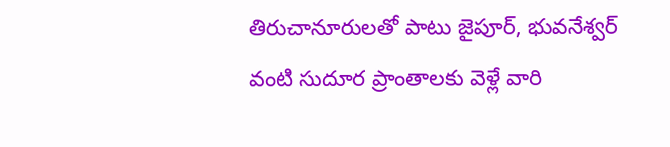తిరుచానూరులతో పాటు జైపూర్, భువనేశ్వర్ వంటి సుదూర ప్రాంతాలకు వెళ్లే వారి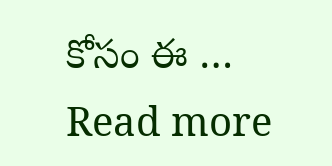కోసం ఈ … Read more